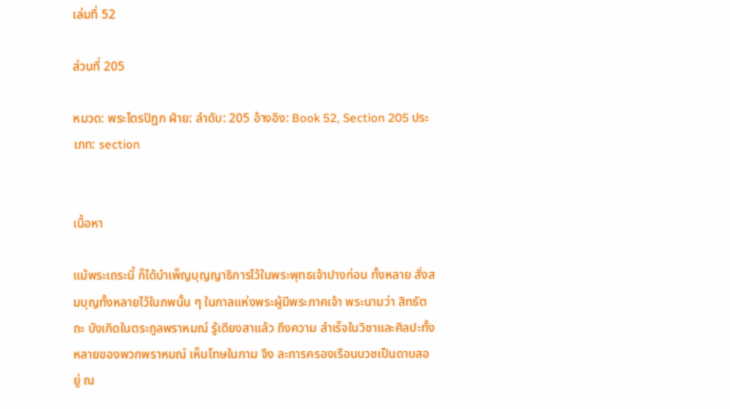เล่มที่ 52

ส่วนที่ 205

หมวด: พระไตรปิฎก ฝ่าย: ลำดับ: 205 อ้างอิง: Book 52, Section 205 ประเภท: section


เนื้อหา

แม้พระเถระนี้ ก็ได้บำเพ็ญบุญญาธิการไว้ในพระพุทธเจ้าปางก่อน ทั้งหลาย สั่งสมบุญทั้งหลายไว้ในภพนั้น ๆ ในกาลแห่งพระผู้มีพระภาคเจ้า พระนามว่า สิทธัตถะ บังเกิดในตระกูลพราหมณ์ รู้เดียงสาแล้ว ถึงความ สำเร็จในวิชาและศิลปะทั้งหลายของพวกพราหมณ์ เห็นโทษในกาม จึง ละการครองเรือนบวชเป็นดาบสอยู่ ณ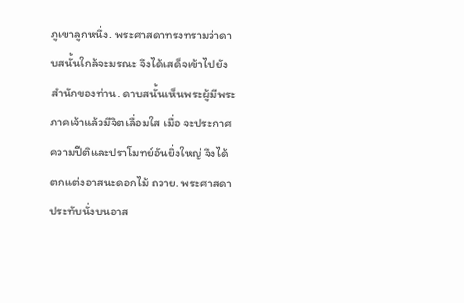ภูเขาลูกหนึ่ง. พระศาสดาทรงทรามว่าดาบสนั้นใกล้จะมรณะ จึงได้เสด็จเข้าไปยัง สำนักของท่าน. ดาบสนั้นเห็นพระผู้มีพระภาคเจ้าแล้วมีจิตเลื่อมใส เมื่อ จะประกาศความปีติและปราโมทย์อันยิ่งใหญ่ จึงได้ตกแต่งอาสนะดอกไม้ ถวาย. พระศาสดาประทับนั่งบนอาส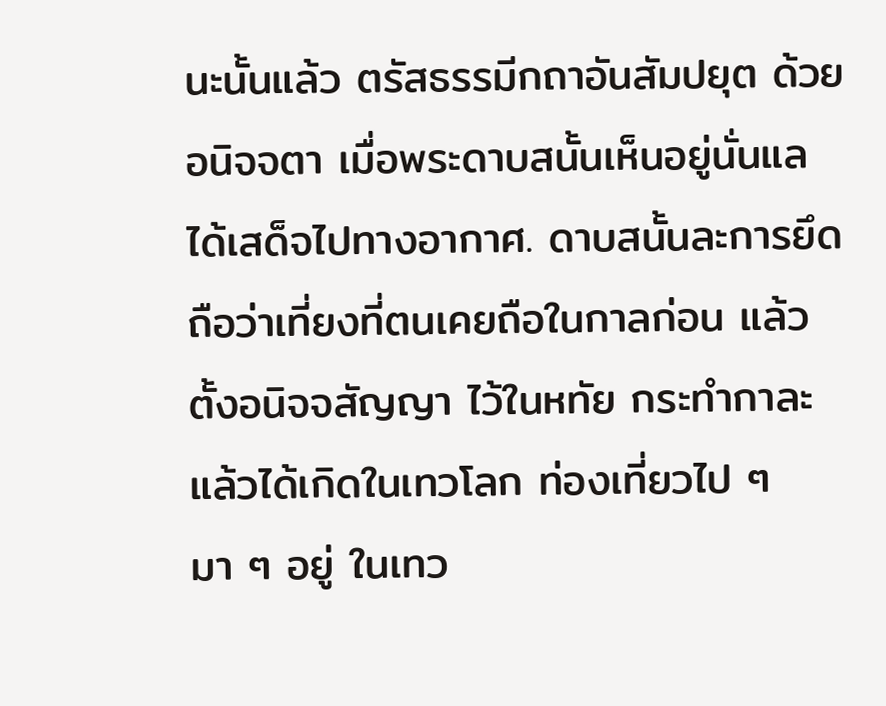นะนั้นแล้ว ตรัสธรรมีกถาอันสัมปยุต ด้วยอนิจจตา เมื่อพระดาบสนั้นเห็นอยู่นั่นแล ได้เสด็จไปทางอากาศ. ดาบสนั้นละการยึดถือว่าเที่ยงที่ตนเคยถือในกาลก่อน แล้วตั้งอนิจจสัญญา ไว้ในหทัย กระทำกาละแล้วได้เกิดในเทวโลก ท่องเที่ยวไป ๆ มา ๆ อยู่ ในเทว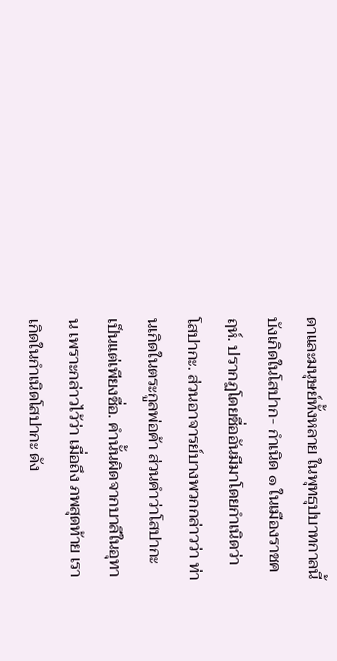ดาและมนุษย์ทั้งหลาย ในพุทธุปบาทกาลนี้ บังเกิดในโสปาก- กำเนิด ๑ ในเมืองราชคฤห์. ปรากฏโดยชื่ออันมีมาโดยกำเนิดว่า โสปากะ. ส่วนอาจารย์บางพวกกล่าวว่า ท่านเกิดในตระกูลพ่อค้า ส่วนคำว่าโสปากะ เป็นแต่เพียงชื่อ. คำนั้นผิดจากบาลีในอุทาน เพราะกล่าวไว้ว่า เมื่อถึง ภพสุดท้าย เราเกิดในกำเนิดโสปากะ ดัง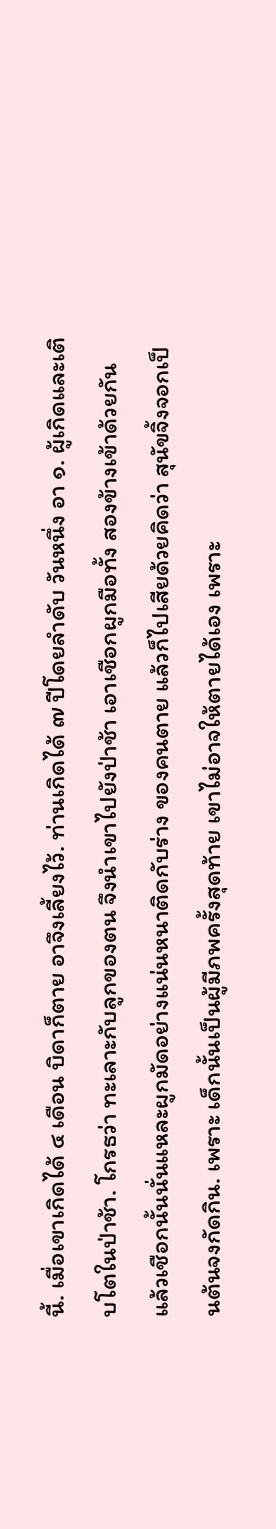นี้. เมื่อเขาเกิดได้ ๔ เดือน บิดาก็ตาย อาจึงเลี้ยงไว้. ท่านเกิดได้ ๗ ปีโดยลำดับ วันหนึ่ง อา ๑. ผู้เกิดและเติบโตในป่าช้า. โกรธว่า ทะเลาะกับลูกของตน จึงนำเขาไปยังป่าช้า เอาเชือกผูกมือทั้ง สองข้างเข้าด้วยกัน แล้วเชือกนั้นนั่นแหละผูกมัดอย่างแน่นหนาติดกับร่าง ของคนตาย แล้วก็ไปเสียด้วยคิดว่า สุนัขจิ้งจอกเป็นต้นจงกัดกิน. เพราะ เด็กนั้นเป็นผู้มีภพครั้งสุดท้าย เขาไม่อาจให้ตายได้เอง เพราะ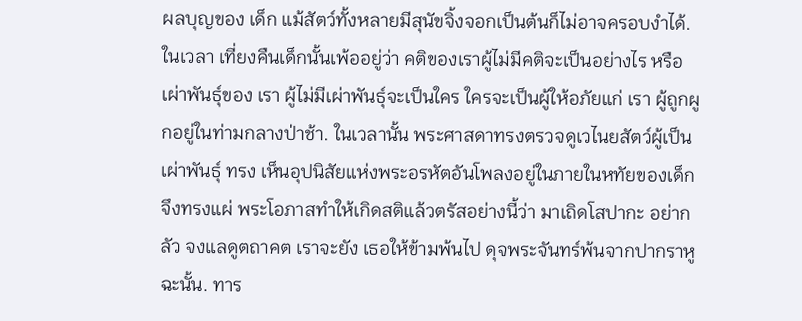ผลบุญของ เด็ก แม้สัตว์ทั้งหลายมีสุนัขจิ้งจอกเป็นต้นก็ไม่อาจครอบงำได้. ในเวลา เที่ยงคืนเด็กนั้นเพ้ออยู่ว่า คติของเราผู้ไม่มีคติจะเป็นอย่างไร หรือเผ่าพันธุ์ของ เรา ผู้ไม่มีเผ่าพันธุ์จะเป็นใคร ใครจะเป็นผู้ให้อภัยแก่ เรา ผู้ถูกผูกอยู่ในท่ามกลางป่าช้า. ในเวลานั้น พระศาสดาทรงตรวจดูเวไนยสัตว์ผู้เป็นเผ่าพันธุ์ ทรง เห็นอุปนิสัยแห่งพระอรหัตอันโพลงอยู่ในภายในหทัยของเด็ก จึงทรงแผ่ พระโอภาสทำให้เกิดสติแล้วตรัสอย่างนี้ว่า มาเถิดโสปากะ อย่ากลัว จงแลดูตถาคต เราจะยัง เธอให้ข้ามพ้นไป ดุจพระจันทร์พ้นจากปากราหูฉะนั้น. ทาร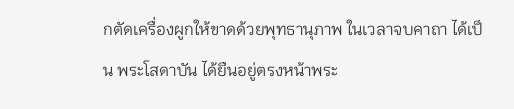กตัดเครื่องผูกให้ขาดด้วยพุทธานุภาพ ในเวลาจบคาถา ได้เป็น พระโสดาบัน ได้ยืนอยู่ตรงหน้าพระ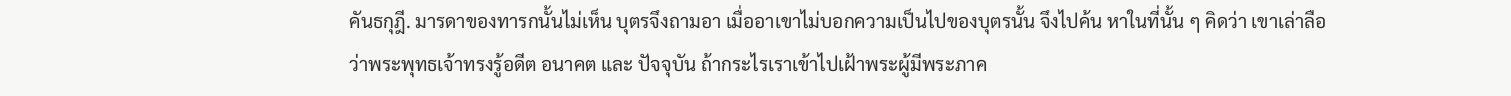คันธกุฎี. มารดาของทารกนั้นไม่เห็น บุตรจึงถามอา เมื่ออาเขาไม่บอกความเป็นไปของบุตรนั้น จึงไปค้น หาในที่นั้น ๆ คิดว่า เขาเล่าลือว่าพระพุทธเจ้าทรงรู้อดีต อนาคต และ ปัจจุบัน ถ้ากระไรเราเข้าไปเฝ้าพระผู้มีพระภาค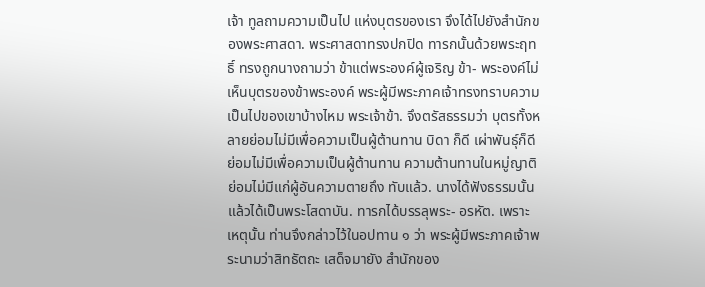เจ้า ทูลถามความเป็นไป แห่งบุตรของเรา จึงได้ไปยังสำนักของพระศาสดา. พระศาสดาทรงปกปิด ทารกนั้นด้วยพระฤทธิ์ ทรงถูกนางถามว่า ข้าแต่พระองค์ผู้เจริญ ข้า- พระองค์ไม่เห็นบุตรของข้าพระองค์ พระผู้มีพระภาคเจ้าทรงทราบความ เป็นไปของเขาบ้างไหม พระเจ้าข้า. จึงตรัสธรรมว่า บุตรทั้งหลายย่อมไม่มีเพื่อความเป็นผู้ต้านทาน บิดา ก็ดี เผ่าพันธุ์ก็ดี ย่อมไม่มีเพื่อความเป็นผู้ต้านทาน ความต้านทานในหมู่ญาติ ย่อมไม่มีแก่ผู้อันความตายถึง ทับแล้ว. นางได้ฟังธรรมนั้นแล้วได้เป็นพระโสดาบัน. ทารกได้บรรลุพระ- อรหัต. เพราะเหตุนั้น ท่านจึงกล่าวไว้ในอปทาน ๑ ว่า พระผู้มีพระภาคเจ้าพระนามว่าสิทธัตถะ เสด็จมายัง สำนักของ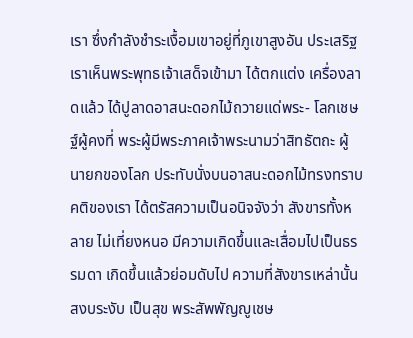เรา ซึ่งกำลังชำระเงื้อมเขาอยู่ที่ภูเขาสูงอัน ประเสริฐ เราเห็นพระพุทธเจ้าเสด็จเข้ามา ได้ตกแต่ง เครื่องลาดแล้ว ได้ปูลาดอาสนะดอกไม้ถวายแด่พระ- โลกเชษฐ์ผู้คงที่ พระผู้มีพระภาคเจ้าพระนามว่าสิทธัตถะ ผู้นายกของโลก ประทับนั่งบนอาสนะดอกไม้ทรงทราบ คติของเรา ได้ตรัสความเป็นอนิจจังว่า สังขารทั้งหลาย ไม่เที่ยงหนอ มีความเกิดขึ้นและเสื่อมไปเป็นธรรมดา เกิดขึ้นแล้วย่อมดับไป ความที่สังขารเหล่านั้นสงบระงับ เป็นสุข พระสัพพัญญูเชษ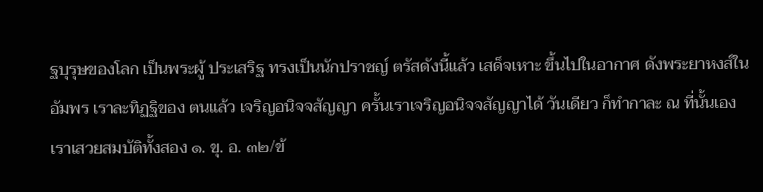ฐบุรุษของโลก เป็นพระผู้ ประเสริฐ ทรงเป็นนักปราชญ์ ตรัสดังนี้แล้ว เสด็จเหาะ ขึ้นไปในอากาศ ดังพระยาหงส์ในอัมพร เราละทิฏฐิของ ตนแล้ว เจริญอนิจจสัญญา ครั้นเราเจริญอนิจจสัญญาได้ วันเดียว ก็ทำกาละ ณ ที่นั้นเอง เราเสวยสมบัติทั้งสอง ๑. ขุ. อ. ๓๒/ข้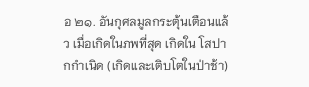อ ๒๑. อันกุศลมูลกระตุ้นเตือนแล้ว เมื่อเกิดในภพที่สุด เกิดใน โสปากกำเนิด (เกิดและเติบโตในป่าช้า)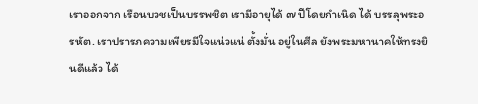เราออกจาก เรือนบวชเป็นบรรพชิต เรามีอายุได้ ๗ ปีโดยกำเนิด ได้ บรรลุพระอรหัต. เราปรารภความเพียรมีใจแน่วแน่ ตั้งมั่น อยู่ในศีล ยังพระมหานาคให้ทรงยินดีแล้ว ได้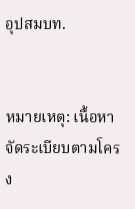อุปสมบท.


หมายเหตุ: เนื้อหาจัดระเบียบตามโครง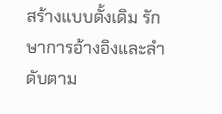สร้างแบบดั้งเดิม รักษาการอ้างอิงและลำดับตาม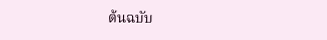ต้นฉบับ